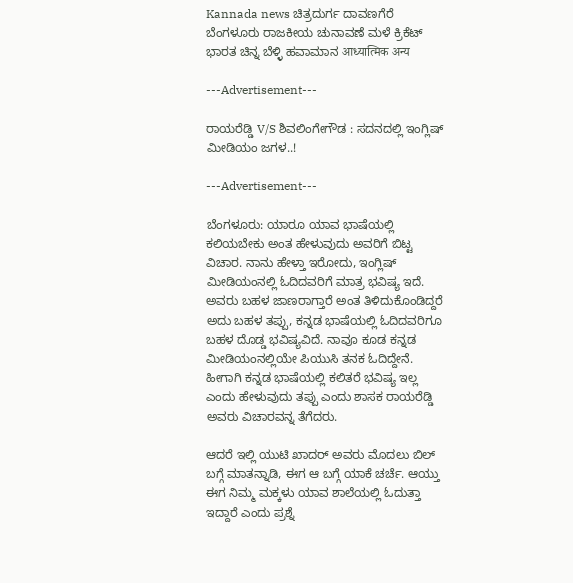Kannada news ಚಿತ್ರದುರ್ಗ ದಾವಣಗೆರೆ ಬೆಂಗಳೂರು ರಾಜಕೀಯ ಚುನಾವಣೆ ಮಳೆ ಕ್ರಿಕೆಟ್ ಭಾರತ ಚಿನ್ನ ಬೆಳ್ಳಿ ಹವಾಮಾನ आध्यात्मिक अन्य

---Advertisement---

ರಾಯರೆಡ್ಡಿ V/S ಶಿವಲಿಂಗೇಗೌಡ : ಸದನದಲ್ಲಿ ಇಂಗ್ಲಿಷ್ ಮೀಡಿಯಂ ಜಗಳ..!

---Advertisement---

ಬೆಂಗಳೂರು: ಯಾರೂ ಯಾವ ಭಾಷೆಯಲ್ಲಿ‌ ಕಲಿಯಬೇಕು ಅಂತ ಹೇಳುವುದು ಅವರಿಗೆ ಬಿಟ್ಟ ವಿಚಾರ. ನಾನು ಹೇಳ್ತಾ ಇರೋದು, ಇಂಗ್ಲಿಷ್ ಮೀಡಿಯಂನಲ್ಲಿ ಓದಿದವರಿಗೆ ಮಾತ್ರ ಭವಿಷ್ಯ ಇದೆ. ಅವರು ಬಹಳ ಜಾಣರಾಗ್ತಾರೆ ಅಂತ ತಿಳಿದುಕೊಂಡಿದ್ದರೆ ಅದು ಬಹಳ ತಪ್ಪು, ಕನ್ನಡ ಭಾಷೆಯಲ್ಲಿ ಓದಿದವರಿಗೂ ಬಹಳ ದೊಡ್ಡ ಭವಿಷ್ಯವಿದೆ. ನಾವೂ ಕೂಡ ಕನ್ನಡ ಮೀಡಿಯಂನಲ್ಲಿಯೇ ಪಿಯುಸಿ ತನಕ ಓದಿದ್ದೇನೆ. ಹೀಗಾಗಿ ಕನ್ನಡ ಭಾಷೆಯಲ್ಲಿ ಕಲಿತರೆ ಭವಿಷ್ಯ ಇಲ್ಲ ಎಂದು ಹೇಳುವುದು ತಪ್ಪು ಎಂದು ಶಾಸಕ ರಾಯರೆಡ್ಡಿ ಅವರು ವಿಚಾರವನ್ನ ತೆಗೆದರು.

ಆದರೆ ಇಲ್ಲಿ ಯುಟಿ ಖಾದರ್ ಅವರು ಮೊದಲು ಬಿಲ್ ಬಗ್ಗೆ ಮಾತನ್ನಾಡಿ, ಈಗ ಆ ಬಗ್ಗೆ ಯಾಕೆ ಚರ್ಚೆ. ಆಯ್ತು ಈಗ ನಿಮ್ಮ ಮಕ್ಕಳು ಯಾವ ಶಾಲೆಯಲ್ಲಿ ಓದುತ್ತಾ ಇದ್ದಾರೆ ಎಂದು ಪ್ರಶ್ನೆ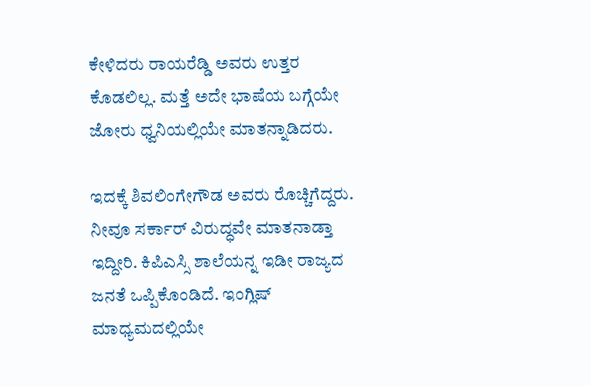ಕೇಳಿದರು ರಾಯರೆಡ್ಡಿ ಅವರು ಉತ್ತರ ಕೊಡಲಿಲ್ಲ. ಮತ್ತೆ ಅದೇ ಭಾಷೆಯ ಬಗ್ಗೆಯೇ ಜೋರು ಧ್ವನಿಯಲ್ಲಿಯೇ ಮಾತನ್ನಾಡಿದರು.

ಇದಕ್ಕೆ ಶಿವಲಿಂಗೇಗೌಡ ಅವರು ರೊಚ್ಚಿಗೆದ್ದರು. ನೀವೂ ಸರ್ಕಾರ್ ವಿರುದ್ಧವೇ ಮಾತನಾಡ್ತಾ ಇದ್ದೀರಿ. ಕಿಪಿಎಸ್ಸಿ ಶಾಲೆಯನ್ನ ಇಡೀ ರಾಜ್ಯದ ಜನತೆ ಒಪ್ಪಿಕೊಂಡಿದೆ. ಇಂಗ್ಲಿಷ್ ಮಾಧ್ಯಮದಲ್ಲಿಯೇ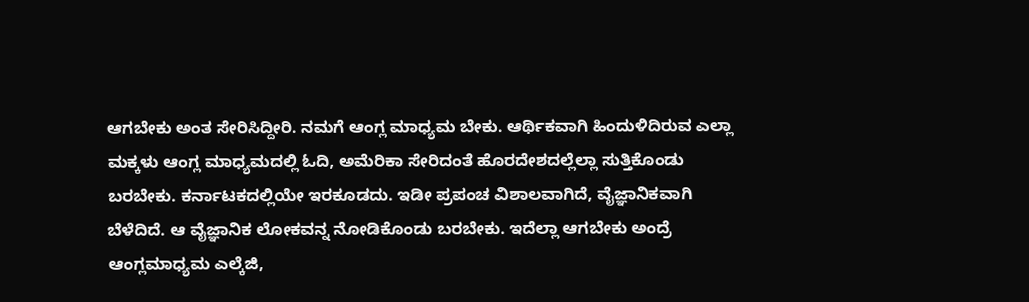ಆಗಬೇಕು ಅಂತ ಸೇರಿಸಿದ್ದೀರಿ. ನಮಗೆ ಆಂಗ್ಲ ಮಾಧ್ಯಮ ಬೇಕು. ಆರ್ಥಿಕವಾಗಿ ಹಿಂದುಳಿದಿರುವ ಎಲ್ಲಾ ಮಕ್ಕಳು ಆಂಗ್ಲ ಮಾಧ್ಯಮದಲ್ಲಿ ಓದಿ, ಅಮೆರಿಕಾ ಸೇರಿದಂತೆ ಹೊರದೇಶದಲ್ಲೆಲ್ಲಾ ಸುತ್ತಿಕೊಂಡು ಬರಬೇಕು. ಕರ್ನಾಟಕದಲ್ಲಿಯೇ ಇರಕೂಡದು. ಇಡೀ ಪ್ರಪಂಚ ವಿಶಾಲವಾಗಿದೆ, ವೈಜ್ಞಾನಿಕವಾಗಿ ಬೆಳೆದಿದೆ. ಆ ವೈಜ್ಞಾನಿಕ ಲೋಕವನ್ನ ನೋಡಿಕೊಂಡು ಬರಬೇಕು. ಇದೆಲ್ಲಾ ಆಗಬೇಕು ಅಂದ್ರೆ ಆಂಗ್ಲ‌ಮಾಧ್ಯಮ ಎಲ್ಕೆಜಿ,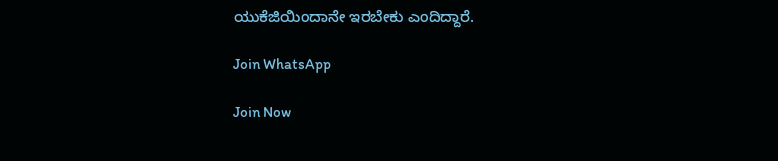ಯುಕೆಜಿಯಿಂದಾನೇ ಇರಬೇಕು ಎಂದಿದ್ದಾರೆ.

Join WhatsApp

Join Now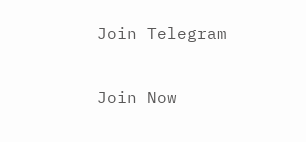Join Telegram

Join Now